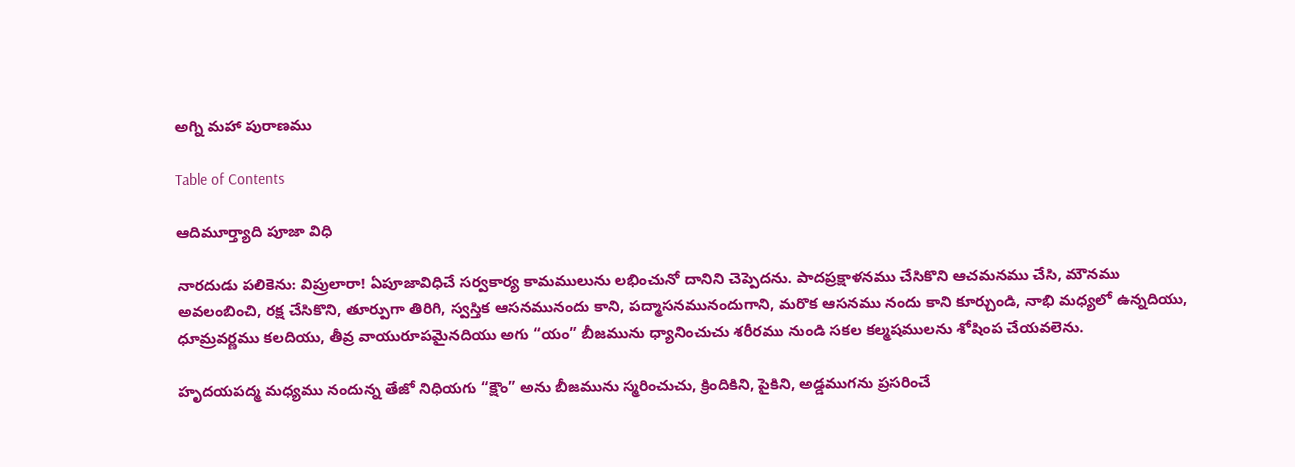అగ్ని మహా పురాణము

Table of Contents

ఆదిమూర్త్యాది పూజా విధి

నారదుడు పలికెను: విప్రులారా! ఏపూజావిధిచే సర్వకార్య కామములును లభించునో దానిని చెప్పెదను. పాదప్రక్షాళనము చేసికొని ఆచమనము చేసి, మౌనము అవలంబించి, రక్ష చేసికొని, తూర్పుగా తిరిగి, స్వస్తిక ఆసనమునందు కాని, పద్మాసనమునందుగాని, మరొక ఆసనము నందు కాని కూర్చుండి, నాభి మధ్యలో ఉన్నదియు, ధూమ్రవర్ణము కలదియు, తీవ్ర వాయురూపమైనదియు అగు “యం” బీజమును ధ్యానించుచు శరీరము నుండి సకల కల్మషములను శోషింప చేయవలెను.

హృదయపద్మ మధ్యము నందున్న తేజో నిధియగు “క్షౌం” అను బీజమును స్మరించుచు, క్రిందికిని, పైకిని, అడ్డముగను ప్రసరించే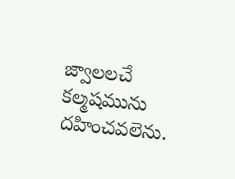జ్వాలలచే కల్మషమును దహించవలెను.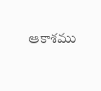ఆకాశము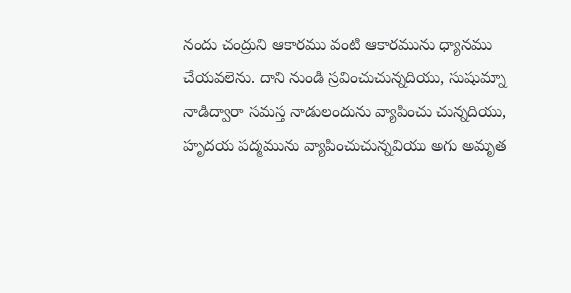నందు చంద్రుని ఆకారము వంటి ఆకారమును ధ్యానము చేయవలెను. దాని నుండి స్రవించుచున్నదియు, సుషుమ్నా నాడిద్వారా సమస్త నాడులందును వ్యాపించు చున్నదియు, హృదయ పద్మమును వ్యాపించుచున్నవియు అగు అమృత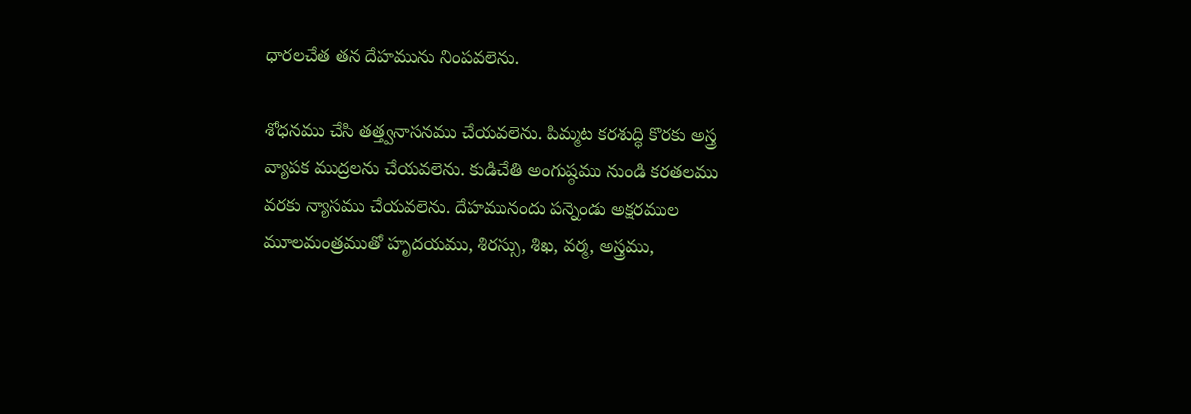ధారలచేత తన దేహమును నింపవలెను.

శోధనము చేసి తత్త్వనాసనము చేయవలెను. పిమ్మట కరశుద్ధి కొరకు అస్త్ర వ్యాపక ముద్రలను చేయవలెను. కుడిచేతి అంగుష్ఠము నుండి కరతలము వరకు న్యాసము చేయవలెను. దేహమునందు పన్నెండు అక్షరముల మూలమంత్రముతో హృదయము, శిరస్సు, శిఖ, వర్మ, అస్త్రము,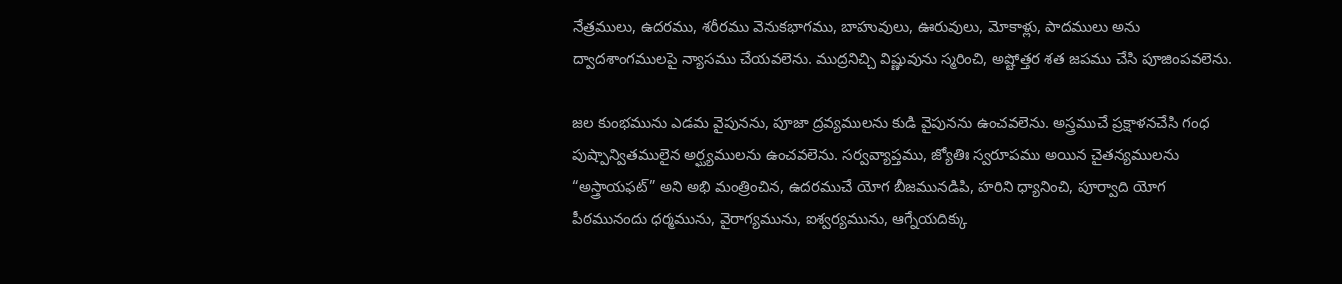నేత్రములు, ఉదరము, శరీరము వెనుకభాగము, బాహువులు, ఊరువులు, మోకాళ్లు, పాదములు అను ద్వాదశాంగములపై న్యాసము చేయవలెను. ముద్రనిచ్చి విష్ణువును స్మరించి, అష్టోత్తర శత జపము చేసి పూజింపవలెను.

జల కుంభమును ఎడమ వైపునను, పూజా ద్రవ్యములను కుడి వైపునను ఉంచవలెను. అస్త్రముచే ప్రక్షాళనచేసి గంధ పుష్పాన్వితములైన అర్ఘ్యములను ఉంచవలెను. సర్వవ్యాప్తము, జ్యోతిః స్వరూపము అయిన చైతన్యములను “అస్త్రాయఫట్” అని అభి మంత్రించిన, ఉదరముచే యోగ బీజమునడిపి, హరిని ధ్యానించి, పూర్వాది యోగ పీఠమునందు ధర్మమును, వైరాగ్యమును, ఐశ్వర్యమును, ఆగ్నేయదిక్కు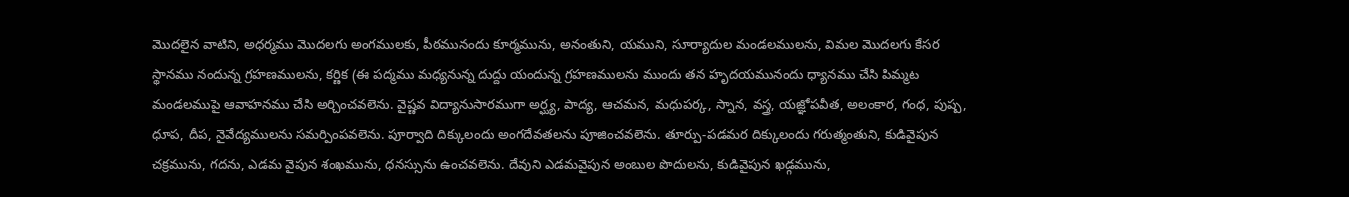మొదలైన వాటిని, అధర్మము మొదలగు అంగములకు, పీఠమునందు కూర్మమును, అనంతుని, యముని, సూర్యాదుల మండలములను, విమల మొదలగు కేసర స్థానము నందున్న గ్రహణములను, కర్ణిక (ఈ పద్మము మధ్యనున్న దుద్దు యందున్న గ్రహణములను ముందు తన హృదయమునందు ధ్యానము చేసి పిమ్మట మండలముపై ఆవాహనము చేసి అర్చించవలెను. వైష్ణవ విద్యానుసారముగా అర్ఘ్య, పాద్య, ఆచమన, మధుపర్క, స్నాన, వస్త్ర, యజ్ఞోపవీత, అలంకార, గంధ, పుష్ప, ధూప, దీప, నైవేద్యములను సమర్పింపవలెను. పూర్వాది దిక్కులందు అంగదేవతలను పూజించవలెను. తూర్పు-పడమర దిక్కులందు గరుత్మంతుని, కుడివైపున చక్రమును, గదను, ఎడమ వైపున శంఖమును, ధనస్సును ఉంచవలెను. దేవుని ఎడమవైపున అంబుల పొదులను, కుడివైపున ఖడ్గమును,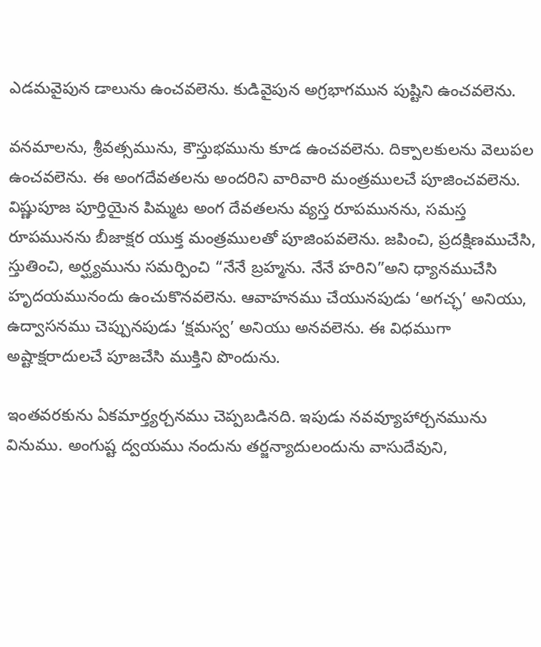ఎడమవైపున డాలును ఉంచవలెను. కుడివైపున అగ్రభాగమున పుష్టిని ఉంచవలెను.

వనమాలను, శ్రీవత్సమును, కౌస్తుభమును కూడ ఉంచవలెను. దిక్పాలకులను వెలుపల ఉంచవలెను. ఈ అంగదేవతలను అందరిని వారివారి మంత్రములచే పూజించవలెను. విష్ణుపూజ పూర్తియైన పిమ్మట అంగ దేవతలను వ్యస్త రూపమునను, సమస్త రూపమునను బీజాక్షర యుక్త మంత్రములతో పూజింపవలెను. జపించి, ప్రదక్షిణముచేసి, స్తుతించి, అర్ఘ్యమును సమర్పించి “నేనే బ్రహ్మను. నేనే హరిని”అని ధ్యానముచేసి హృదయమునందు ఉంచుకొనవలెను. ఆవాహనము చేయునపుడు ‘అగచ్ఛ’ అనియు, ఉద్వాసనము చెప్పునపుడు ‘క్షమస్వ’ అనియు అనవలెను. ఈ విధముగా అష్టాక్షరాదులచే పూజచేసి ముక్తిని పొందును.

ఇంతవరకును ఏకమార్త్యర్చనము చెప్పబడినది. ఇపుడు నవవ్యూహార్చనమును వినుము. అంగుష్ట ద్వయము నందును తర్జన్యాదులందును వాసుదేవుని,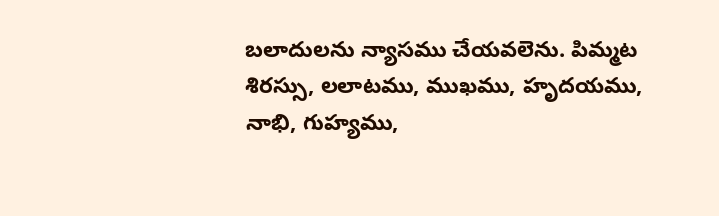బలాదులను న్యాసము చేయవలెను. పిమ్మట శిరస్సు, లలాటము, ముఖము, హృదయము, నాభి, గుహ్యము,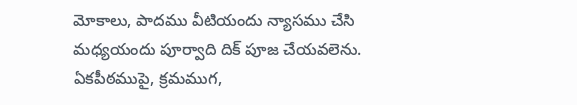మోకాలు, పాదము వీటియందు న్యాసము చేసి మధ్యయందు పూర్వాది దిక్ పూజ చేయవలెను. ఏకపీఠముపై, క్రమముగ,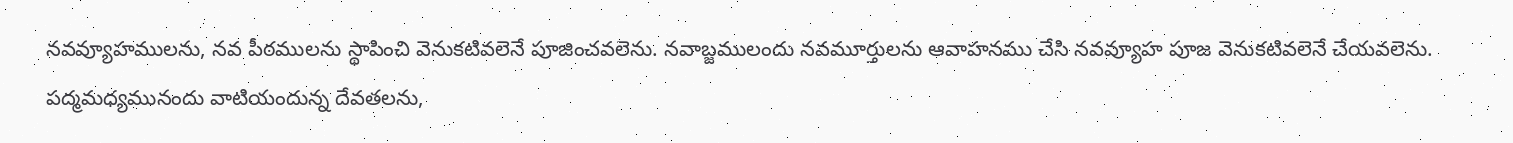నవవ్యూహములను, నవ పీఠములను స్థాపించి వెనుకటివలెనే పూజించవలెను. నవాబ్జములందు నవమూర్తులను ఆవాహనము చేసి నవవ్యూహ పూజ వెనుకటివలెనే చేయవలెను. పద్మమధ్యమునందు వాటియందున్న దేవతలను,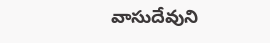వాసుదేవుని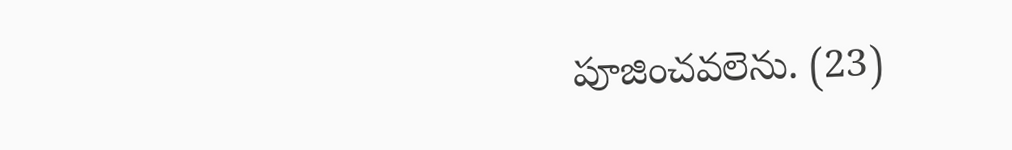పూజించవలెను. (23)